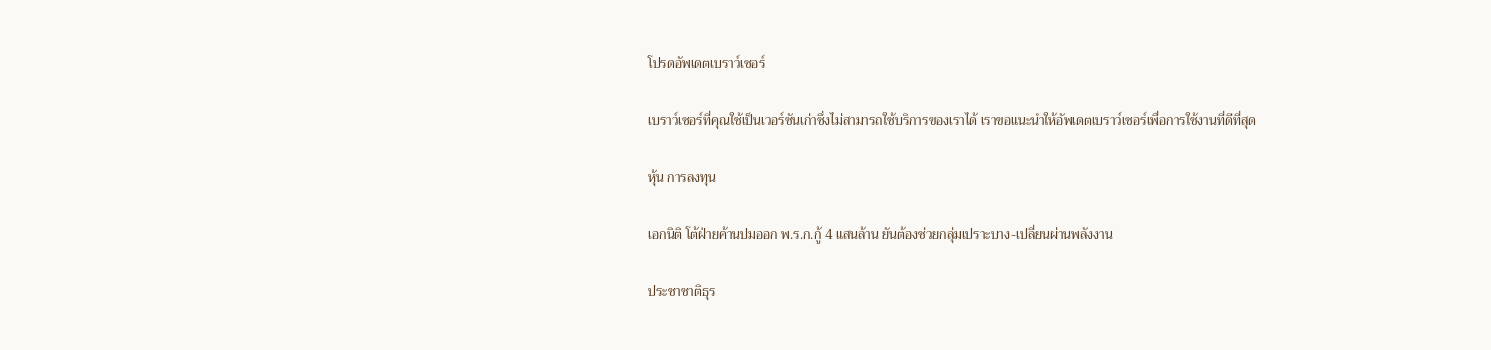โปรดอัพเดตเบราว์เซอร์

เบราว์เซอร์ที่คุณใช้เป็นเวอร์ชันเก่าซึ่งไม่สามารถใช้บริการของเราได้ เราขอแนะนำให้อัพเดตเบราว์เซอร์เพื่อการใช้งานที่ดีที่สุด

หุ้น การลงทุน

เอกนิติ โต้ฝ่ายค้านปมออก พ.ร.ก.กู้ 4 แสนล้าน ยันต้องช่วยกลุ่มเปราะบาง-เปลี่ยนผ่านพลังงาน

ประชาชาติธุร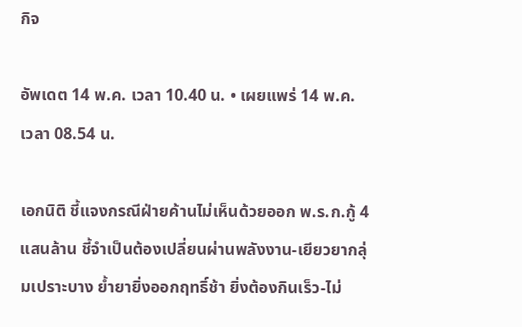กิจ

อัพเดต 14 พ.ค. เวลา 10.40 น. • เผยแพร่ 14 พ.ค. เวลา 08.54 น.

เอกนิติ ชี้แจงกรณีฝ่ายค้านไม่เห็นด้วยออก พ.ร.ก.กู้ 4 แสนล้าน ชี้จำเป็นต้องเปลี่ยนผ่านพลังงาน-เยียวยากลุ่มเปราะบาง ย้ำยายิ่งออกฤทธิ์ช้า ยิ่งต้องกินเร็ว-ไม่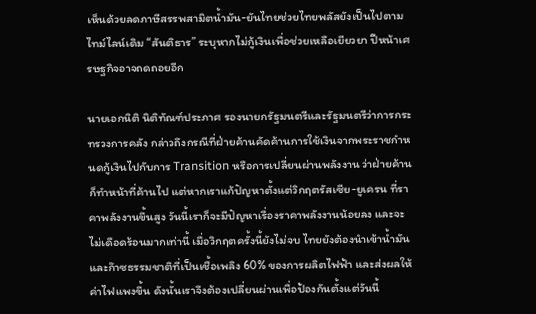เห็นด้วยลดภาษีสรรพสามิตน้ำมัน-ยันไทยช่วยไทยพลัสยังเป็นไปตามไทม์ไลน์เดิม “สันติธาร” ระบุหากไม่กู้เงินเพื่อช่วยเหลือเยียวยา ปีหน้าเศรษฐกิจอาจถดถอยอีก

นายเอกนิติ นิติทัณฑ์ประภาศ รองนายกรัฐมนตรีและรัฐมนตรีว่าการกระทรวงการคลัง กล่าวถึงกรณีที่ฝ่ายค้านคัดค้านการใช้เงินจากพระราชกำหนดกู้เงินไปกับการ Transition หรือการเปลี่ยนผ่านพลังงาน ว่าฝ่ายค้านก็ทำหน้าที่ค้านไป แต่หากเราแก้ปัญหาตั้งแต่วิกฤตรัสเซีย-ยูเครน ที่ราคาพลังงานขึ้นสูง วันนี้เราก็จะมีปัญหาเรื่องราคาพลังงานน้อยลง และจะไม่เดือดร้อนมากเท่านี้ เมื่อวิกฤตครั้งนี้ยังไม่จบ ไทยยังต้องนำเข้าน้ำมันและก๊าซธรรมชาติที่เป็นเชื้อเพลิง 60% ของการผลิตไฟฟ้า และส่งผลให้ค่าไฟแพงขึ้น ดังนั้นเราจึงต้องเปลี่ยนผ่านเพื่อป้องกันตั้งแต่วันนี้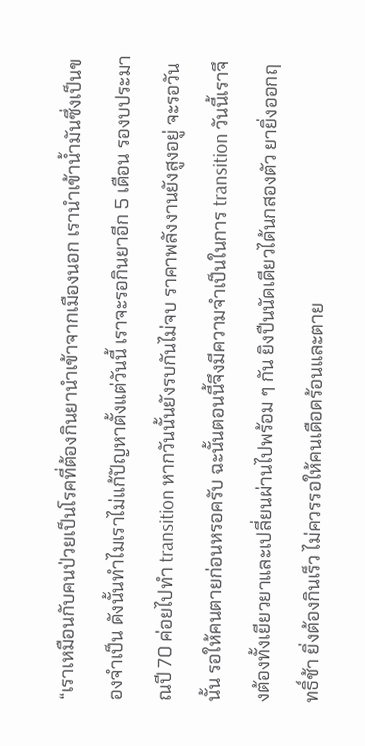“เราเหมือนกับคนป่วยเป็นโรคที่ต้องกินยานำเข้าจากเมืองนอก เรานำเข้าน้ำมันซึ่งเป็นของจำเป็น ดังนั้นทำไมเราไม่แก้ปัญหาตั้งแต่วันนี้ เราจะรอกินยาอีก 5 เดือน รองบประมาณปี 70 ค่อยไปทำ transition หากวันนั้นยังรบกันไม่จบ ราคาพลังงานยังสูงอยู่ จะรอวันนั้น รอให้คนตายก่อนหรอครับ ฉะนั้นตอนนี้จึงมีความจำเป็นในการ transition วันนี้เราจึงต้องทั้งเยียวยาและเปลี่ยนผ่านไปพร้อม ๆ กัน ยิงปืนนัดเดียวได้นกสองตัว ยายิ่งออกฤทธิ์ช้า ยิ่งต้องกินเร็ว ไม่ควรรอให้คนเดือดร้อนและตาย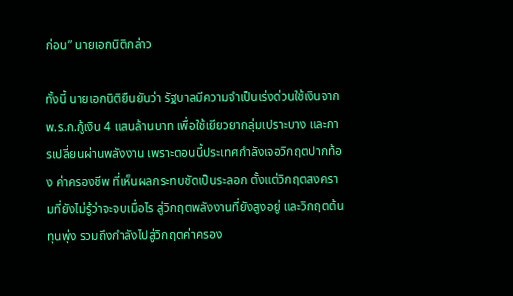ก่อน” นายเอกนิติกล่าว

ทั้งนี้ นายเอกนิติยืนยันว่า รัฐบาลมีความจำเป็นเร่งด่วนใช้เงินจาก พ.ร.ก.กู้เงิน 4 แสนล้านบาท เพื่อใช้เยียวยากลุ่มเปราะบาง และการเปลี่ยนผ่านพลังงาน เพราะตอนนี้ประเทศกำลังเจอวิกฤตปากท้อง ค่าครองชีพ ที่เห็นผลกระทบชัดเป็นระลอก ตั้งแต่วิกฤตสงครามที่ยังไม่รู้ว่าจะจบเมื่อไร สู่วิกฤตพลังงานที่ยังสูงอยู่ และวิกฤตต้นทุนพุ่ง รวมถึงกำลังไปสู่วิกฤตค่าครอง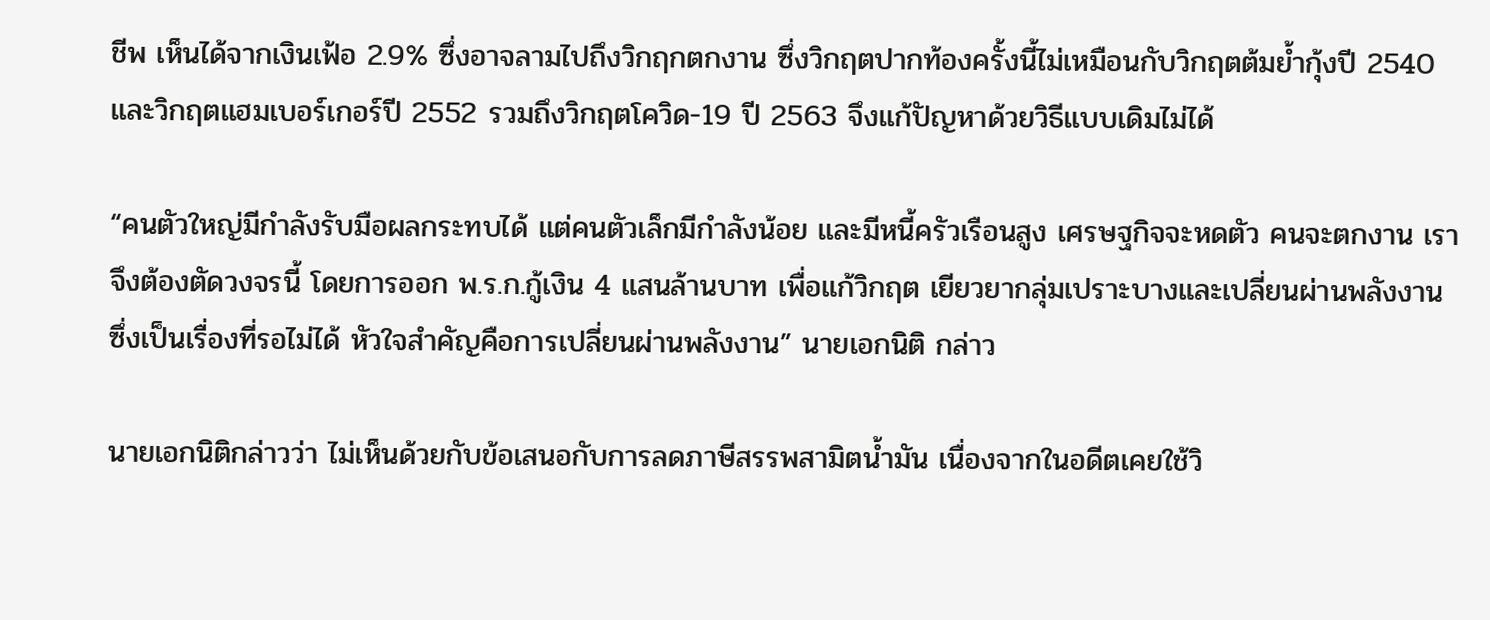ชีพ เห็นได้จากเงินเฟ้อ 2.9% ซึ่งอาจลามไปถึงวิกฤกตกงาน ซึ่งวิกฤตปากท้องครั้งนี้ไม่เหมือนกับวิกฤตต้มย้ำกุ้งปี 2540 และวิกฤตแฮมเบอร์เกอร์ปี 2552 รวมถึงวิกฤตโควิด-19 ปี 2563 จึงแก้ปัญหาด้วยวิธีแบบเดิมไม่ได้

“คนตัวใหญ่มีกำลังรับมือผลกระทบได้ แต่คนตัวเล็กมีกำลังน้อย และมีหนี้ครัวเรือนสูง เศรษฐกิจจะหดตัว คนจะตกงาน เราจึงต้องตัดวงจรนี้ โดยการออก พ.ร.ก.กู้เงิน 4 แสนล้านบาท เพื่อแก้วิกฤต เยียวยากลุ่มเปราะบางและเปลี่ยนผ่านพลังงาน ซึ่งเป็นเรื่องที่รอไม่ได้ หัวใจสำคัญคือการเปลี่ยนผ่านพลังงาน” นายเอกนิติ กล่าว

นายเอกนิติกล่าวว่า ไม่เห็นด้วยกับข้อเสนอกับการลดภาษีสรรพสามิตน้ำมัน เนื่องจากในอดีตเคยใช้วิ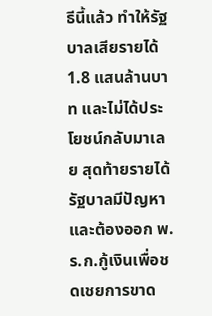ธีนี้แล้ว ทำให้รัฐบาลเสียรายได้ 1.8 แสนล้านบาท และไม่ได้ประโยชน์กลับมาเลย สุดท้ายรายได้รัฐบาลมีปัญหาและต้องออก พ.ร.ก.กู้เงินเพื่อชดเชยการขาด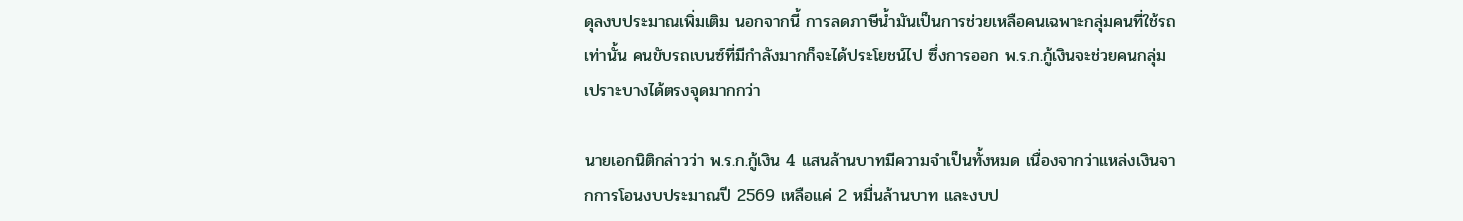ดุลงบประมาณเพิ่มเติม นอกจากนี้ การลดภาษีน้ำมันเป็นการช่วยเหลือคนเฉพาะกลุ่มคนที่ใช้รถเท่านั้น คนขับรถเบนซ์ที่มีกำลังมากก็จะได้ประโยชน์ไป ซึ่งการออก พ.ร.ก.กู้เงินจะช่วยคนกลุ่มเปราะบางได้ตรงจุดมากกว่า

นายเอกนิติกล่าวว่า พ.ร.ก.กู้เงิน 4 แสนล้านบาทมีความจำเป็นทั้งหมด เนื่องจากว่าแหล่งเงินจากการโอนงบประมาณปี 2569 เหลือแค่ 2 หมื่นล้านบาท และงบป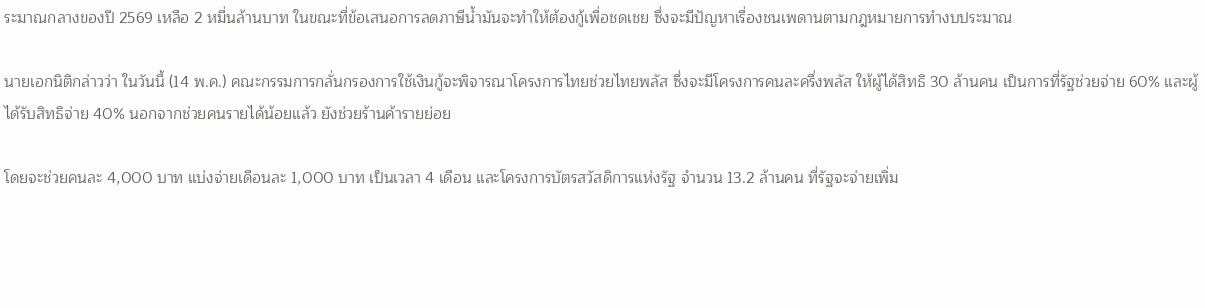ระมาณกลางของปี 2569 เหลือ 2 หมื่นล้านบาท ในขณะที่ข้อเสนอการลดภาษีน้ำมันจะทำให้ต้องกู้เพื่อชดเชย ซึ่งจะมีปัญหาเรื่องชนเพดานตามกฎหมายการทำงบประมาณ

นายเอกนิติกล่าวว่า ในวันนี้ (14 พ.ค.) คณะกรรมการกลั่นกรองการใช้เงินกู้จะพิจารณาโครงการไทยช่วยไทยพลัส ซึ่งจะมีโครงการคนละครึ่งพลัส ให้ผู้ได้สิทธิ 30 ล้านคน เป็นการที่รัฐช่วยจ่าย 60% และผู้ได้รับสิทธิจ่าย 40% นอกจากช่วยคนรายได้น้อยแล้ว ยังช่วยร้านค้ารายย่อย

โดยจะช่วยคนละ 4,000 บาท แบ่งจ่ายเดือนละ 1,000 บาท เป็นเวลา 4 เดือน และโครงการบัตรสวัสดิการแห่งรัฐ จำนวน 13.2 ล้านคน ที่รัฐจะจ่ายเพิ่ม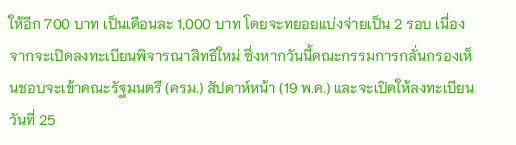ให้อีก 700 บาท เป็นเดือนละ 1,000 บาท โดยจะทยอยแบ่งจ่ายเป็น 2 รอบ เนื่องจากจะเปิดลงทะเบียนพิจารณาสิทธิใหม่ ซึ่งหากวันนี้คณะกรรมการกลั่นกรองเห็นชอบจะเข้าคณะรัฐมนตรี (ครม.) สัปดาห์หน้า (19 พ.ค.) และจะเปิดให้ลงทะเบียนวันที่ 25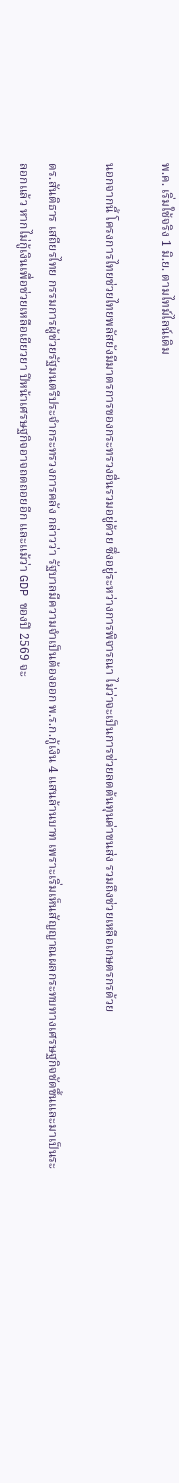พ.ค. เริ่มใช้จริง 1 มิ.ย. ตามไทม์ไลน์เดิม

นอกจากนี้ โครงการไทยช่วยไทยพลัสยังมีมาตรการของกระทรวงอื่นรวมอยู่ด้วย ซึ่งอยู่ระหว่างการพิจารณา ไม่ว่าจะเป็นการช่วยลดต้นทุนค่าขนส่ง รวมถึงช่วยเหลือเกษตรกรด้วย

ดร.สันติธาร เสถียรไทย กรรมการผู้ช่วยรัฐมนตรีประจำกระทรวงการคลัง กล่าวว่า รัฐบาลมีความจำเป็นต้องออก พ.ร.ก.กู้เงิน 4 แสนล้านบาท เพราะเริ่มเห็นสัญญาณผลกระทบทางเศรษฐกิจชัดขึ้นและมาเป็นระลอกแล้ว หากไม่กู้เงินเพื่อช่วยเหลือเยียวยา ปีหน้าเศรษฐกิจอาจถดถอยอีก และแม้ว่า GDP ของปี 2569 จะ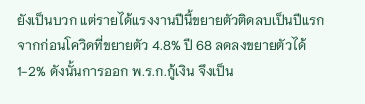ยังเป็นบวก แต่รายได้แรงงานปีนี้ขยายตัวติดลบเป็นปีแรก จากก่อนโควิดที่ขยายตัว 4.8% ปี 68 ลดลงขยายตัวได้ 1-2% ดังนั้นการออก พ.ร.ก.กู้เงิน จึงเป็น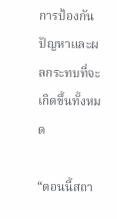การป้องกันปัญหาและผลกระทบที่จะเกิดขึ้นทั้งหมด

“ตอนนี้สถา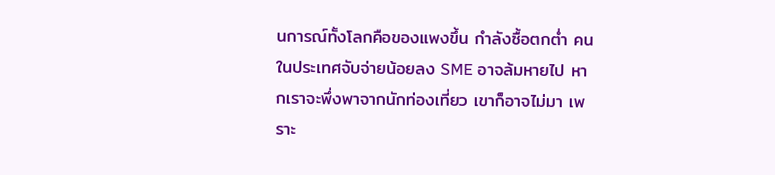นการณ์ทั้งโลกคือของแพงขึ้น กำลังซื้อตกต่ำ คนในประเทศจับจ่ายน้อยลง SME อาจล้มหายไป หากเราจะพึ่งพาจากนักท่องเที่ยว เขาก็อาจไม่มา เพราะ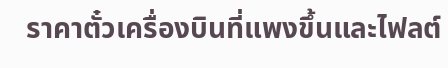ราคาตั๋วเครื่องบินที่แพงขึ้นและไฟลต์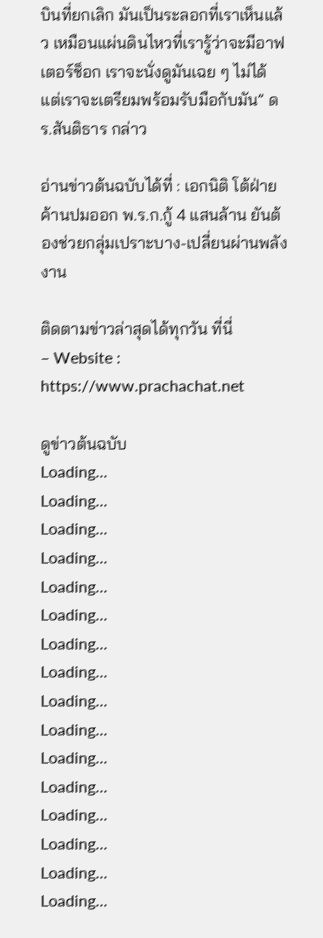บินที่ยกเลิก มันเป็นระลอกที่เราเห็นแล้ว เหมือนแผ่นดินไหวที่เรารู้ว่าจะมีอาฟเตอร์ช็อก เราจะนั่งดูมันเฉย ๆ ไม่ได้ แต่เราจะเตรียมพร้อมรับมือกับมัน” ดร.สันติธาร กล่าว

อ่านข่าวต้นฉบับได้ที่ : เอกนิติ โต้ฝ่ายค้านปมออก พ.ร.ก.กู้ 4 แสนล้าน ยันต้องช่วยกลุ่มเปราะบาง-เปลี่ยนผ่านพลังงาน

ติดตามข่าวล่าสุดได้ทุกวัน ที่นี่
– Website : https://www.prachachat.net

ดูข่าวต้นฉบับ
Loading...
Loading...
Loading...
Loading...
Loading...
Loading...
Loading...
Loading...
Loading...
Loading...
Loading...
Loading...
Loading...
Loading...
Loading...
Loading...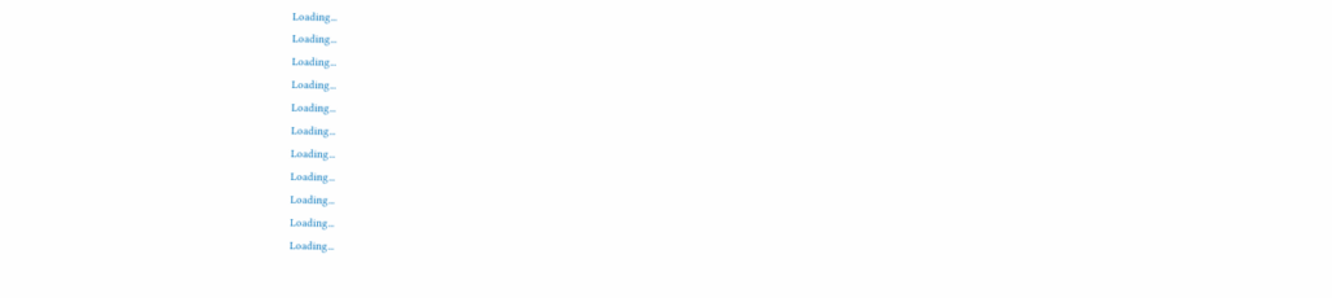Loading...
Loading...
Loading...
Loading...
Loading...
Loading...
Loading...
Loading...
Loading...
Loading...
Loading...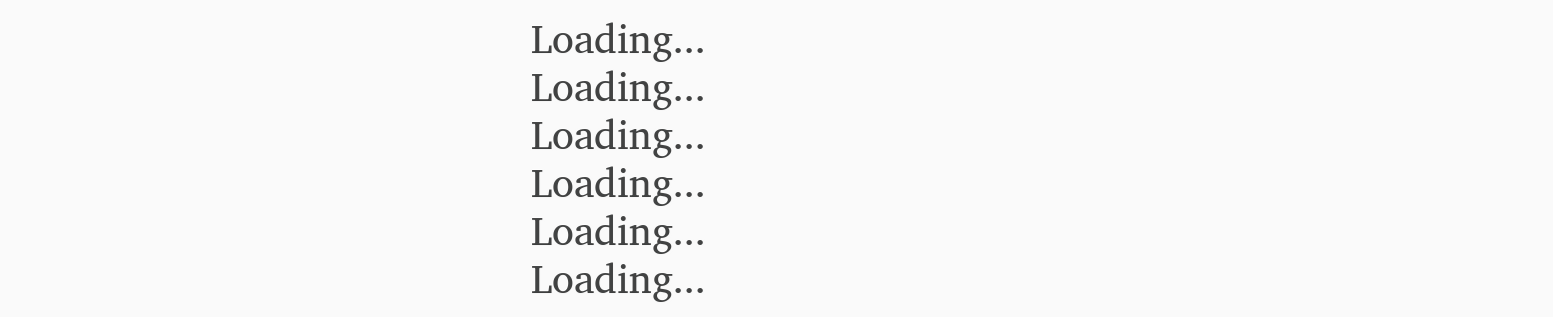Loading...
Loading...
Loading...
Loading...
Loading...
Loading...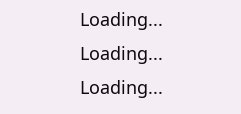Loading...
Loading...
Loading...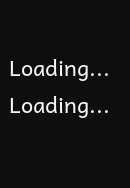Loading...
Loading...